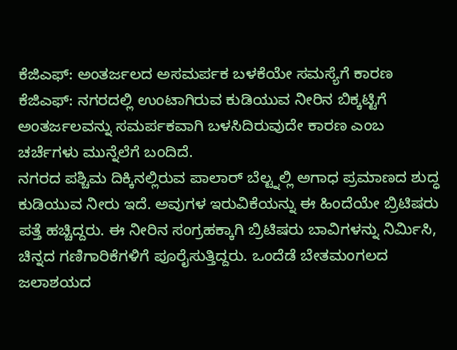ಕೆಜಿಎಫ್: ಅಂತರ್ಜಲದ ಅಸಮರ್ಪಕ ಬಳಕೆಯೇ ಸಮಸ್ಯೆಗೆ ಕಾರಣ
ಕೆಜಿಎಫ್: ನಗರದಲ್ಲಿ ಉಂಟಾಗಿರುವ ಕುಡಿಯುವ ನೀರಿನ ಬಿಕ್ಕಟ್ಟಿಗೆ ಅಂತರ್ಜಲವನ್ನು ಸಮರ್ಪಕವಾಗಿ ಬಳಸಿದಿರುವುದೇ ಕಾರಣ ಎಂಬ ಚರ್ಚೆಗಳು ಮುನ್ನೆಲೆಗೆ ಬಂದಿದೆ.
ನಗರದ ಪಶ್ಚಿಮ ದಿಕ್ಕಿನಲ್ಲಿರುವ ಪಾಲಾರ್ ಬೆಲ್ಟ್ನಲ್ಲಿ ಅಗಾಧ ಪ್ರಮಾಣದ ಶುದ್ಧ ಕುಡಿಯುವ ನೀರು ಇದೆ. ಅವುಗಳ ಇರುವಿಕೆಯನ್ನು ಈ ಹಿಂದೆಯೇ ಬ್ರಿಟಿಷರು ಪತ್ತೆ ಹಚ್ಚಿದ್ದರು. ಈ ನೀರಿನ ಸಂಗ್ರಹಕ್ಕಾಗಿ ಬ್ರಿಟಿಷರು ಬಾವಿಗಳನ್ನು ನಿರ್ಮಿಸಿ, ಚಿನ್ನದ ಗಣಿಗಾರಿಕೆಗಳಿಗೆ ಪೂರೈಸುತ್ತಿದ್ದರು. ಒಂದೆಡೆ ಬೇತಮಂಗಲದ ಜಲಾಶಯದ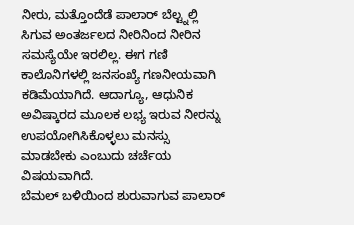ನೀರು, ಮತ್ತೊಂದೆಡೆ ಪಾಲಾರ್ ಬೆಲ್ಟ್ನಲ್ಲಿ ಸಿಗುವ ಅಂತರ್ಜಲದ ನೀರಿನಿಂದ ನೀರಿನ ಸಮಸ್ಯೆಯೇ ಇರಲಿಲ್ಲ. ಈಗ ಗಣಿ ಕಾಲೊನಿಗಳಲ್ಲಿ ಜನಸಂಖ್ಯೆ ಗಣನೀಯವಾಗಿ ಕಡಿಮೆಯಾಗಿದೆ. ಆದಾಗ್ಯೂ, ಆಧುನಿಕ ಅವಿಷ್ಕಾರದ ಮೂಲಕ ಲಭ್ಯ ಇರುವ ನೀರನ್ನು ಉಪಯೋಗಿಸಿಕೊಳ್ಳಲು ಮನಸ್ಸು ಮಾಡಬೇಕು ಎಂಬುದು ಚರ್ಚೆಯ ವಿಷಯವಾಗಿದೆ.
ಬೆಮಲ್ ಬಳಿಯಿಂದ ಶುರುವಾಗುವ ಪಾಲಾರ್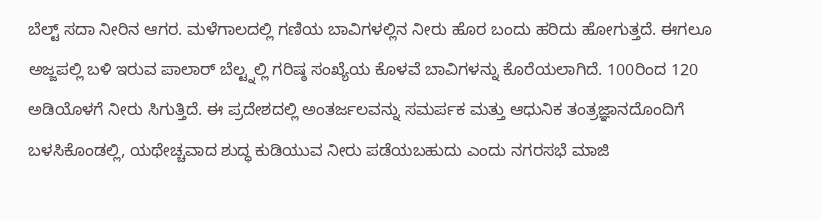ಬೆಲ್ಟ್ ಸದಾ ನೀರಿನ ಆಗರ. ಮಳೆಗಾಲದಲ್ಲಿ ಗಣಿಯ ಬಾವಿಗಳಲ್ಲಿನ ನೀರು ಹೊರ ಬಂದು ಹರಿದು ಹೋಗುತ್ತದೆ. ಈಗಲೂ ಅಜ್ಜಪಲ್ಲಿ ಬಳಿ ಇರುವ ಪಾಲಾರ್ ಬೆಲ್ಟ್ನಲ್ಲಿ ಗರಿಷ್ಠ ಸಂಖ್ಯೆಯ ಕೊಳವೆ ಬಾವಿಗಳನ್ನು ಕೊರೆಯಲಾಗಿದೆ. 100ರಿಂದ 120 ಅಡಿಯೊಳಗೆ ನೀರು ಸಿಗುತ್ತಿದೆ. ಈ ಪ್ರದೇಶದಲ್ಲಿ ಅಂತರ್ಜಲವನ್ನು ಸಮರ್ಪಕ ಮತ್ತು ಆಧುನಿಕ ತಂತ್ರಜ್ಞಾನದೊಂದಿಗೆ ಬಳಸಿಕೊಂಡಲ್ಲಿ, ಯಥೇಚ್ಚವಾದ ಶುದ್ಧ ಕುಡಿಯುವ ನೀರು ಪಡೆಯಬಹುದು ಎಂದು ನಗರಸಭೆ ಮಾಜಿ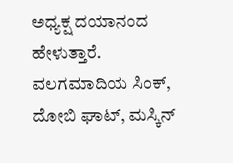ಅಧ್ಯಕ್ಷ ದಯಾನಂದ ಹೇಳುತ್ತಾರೆ.
ವಲಗಮಾದಿಯ ಸಿಂಕ್, ದೋಬಿ ಘಾಟ್, ಮಸ್ಕಿನ್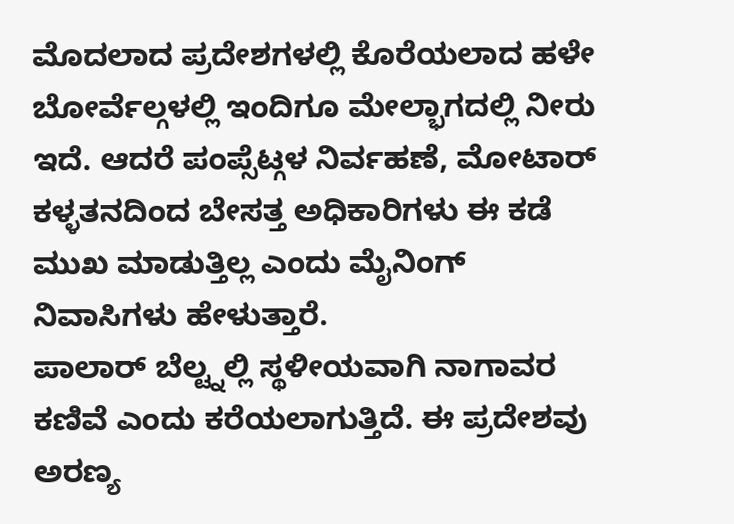ಮೊದಲಾದ ಪ್ರದೇಶಗಳಲ್ಲಿ ಕೊರೆಯಲಾದ ಹಳೇ ಬೋರ್ವೆಲ್ಗಳಲ್ಲಿ ಇಂದಿಗೂ ಮೇಲ್ಭಾಗದಲ್ಲಿ ನೀರು ಇದೆ. ಆದರೆ ಪಂಪ್ಸೆಟ್ಗಳ ನಿರ್ವಹಣೆ, ಮೋಟಾರ್ ಕಳ್ಳತನದಿಂದ ಬೇಸತ್ತ ಅಧಿಕಾರಿಗಳು ಈ ಕಡೆ ಮುಖ ಮಾಡುತ್ತಿಲ್ಲ ಎಂದು ಮೈನಿಂಗ್ ನಿವಾಸಿಗಳು ಹೇಳುತ್ತಾರೆ.
ಪಾಲಾರ್ ಬೆಲ್ಟ್ನಲ್ಲಿ ಸ್ಥಳೀಯವಾಗಿ ನಾಗಾವರ ಕಣಿವೆ ಎಂದು ಕರೆಯಲಾಗುತ್ತಿದೆ. ಈ ಪ್ರದೇಶವು ಅರಣ್ಯ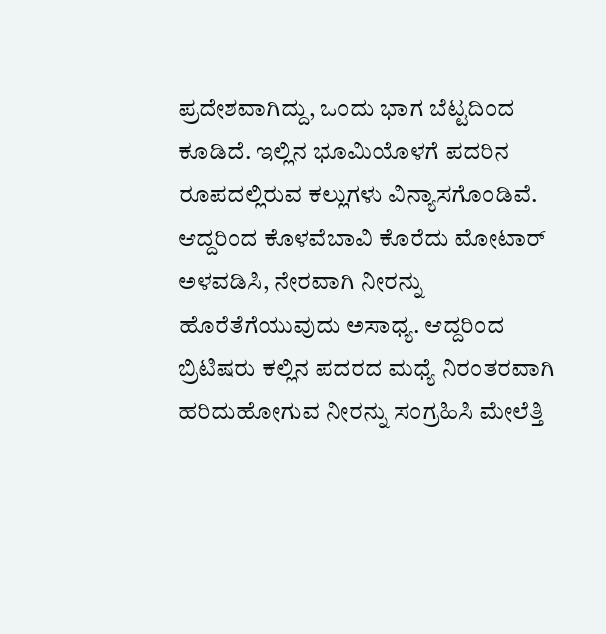ಪ್ರದೇಶವಾಗಿದ್ದು, ಒಂದು ಭಾಗ ಬೆಟ್ಟದಿಂದ ಕೂಡಿದೆ. ಇಲ್ಲಿನ ಭೂಮಿಯೊಳಗೆ ಪದರಿನ ರೂಪದಲ್ಲಿರುವ ಕಲ್ಲುಗಳು ವಿನ್ಯಾಸಗೊಂಡಿವೆ. ಆದ್ದರಿಂದ ಕೊಳವೆಬಾವಿ ಕೊರೆದು ಮೋಟಾರ್ ಅಳವಡಿಸಿ, ನೇರವಾಗಿ ನೀರನ್ನು ಹೊರೆತೆಗೆಯುವುದು ಅಸಾಧ್ಯ. ಆದ್ದರಿಂದ ಬ್ರಿಟಿಷರು ಕಲ್ಲಿನ ಪದರದ ಮಧ್ಯೆ ನಿರಂತರವಾಗಿ ಹರಿದುಹೋಗುವ ನೀರನ್ನು ಸಂಗ್ರಹಿಸಿ ಮೇಲೆತ್ತಿ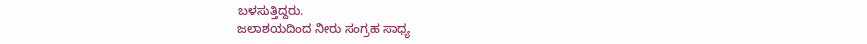ಬಳಸುತ್ತಿದ್ದರು.
ಜಲಾಶಯದಿಂದ ನೀರು ಸಂಗ್ರಹ ಸಾಧ್ಯ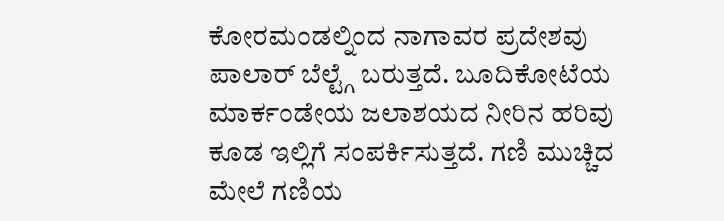ಕೋರಮಂಡಲ್ನಿಂದ ನಾಗಾವರ ಪ್ರದೇಶವು ಪಾಲಾರ್ ಬೆಲ್ಟ್ಗೆ ಬರುತ್ತದೆ. ಬೂದಿಕೋಟೆಯ ಮಾರ್ಕಂಡೇಯ ಜಲಾಶಯದ ನೀರಿನ ಹರಿವು ಕೂಡ ಇಲ್ಲಿಗೆ ಸಂಪರ್ಕಿಸುತ್ತದೆ. ಗಣಿ ಮುಚ್ಚಿದ ಮೇಲೆ ಗಣಿಯ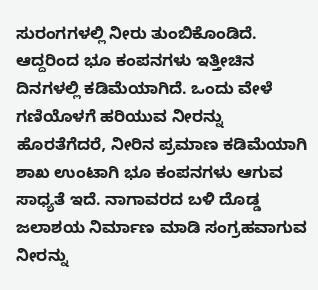ಸುರಂಗಗಳಲ್ಲಿ ನೀರು ತುಂಬಿಕೊಂಡಿದೆ. ಆದ್ದರಿಂದ ಭೂ ಕಂಪನಗಳು ಇತ್ತೀಚಿನ ದಿನಗಳಲ್ಲಿ ಕಡಿಮೆಯಾಗಿದೆ. ಒಂದು ವೇಳೆ ಗಣಿಯೊಳಗೆ ಹರಿಯುವ ನೀರನ್ನು ಹೊರತೆಗೆದರೆ, ನೀರಿನ ಪ್ರಮಾಣ ಕಡಿಮೆಯಾಗಿ ಶಾಖ ಉಂಟಾಗಿ ಭೂ ಕಂಪನಗಳು ಆಗುವ ಸಾಧ್ಯತೆ ಇದೆ. ನಾಗಾವರದ ಬಳಿ ದೊಡ್ಡ ಜಲಾಶಯ ನಿರ್ಮಾಣ ಮಾಡಿ ಸಂಗ್ರಹವಾಗುವ ನೀರನ್ನು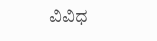ವಿವಿಧ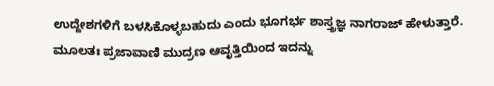ಉದ್ದೇಶಗಳಿಗೆ ಬಳಸಿಕೊಳ್ಳಬಹುದು ಎಂದು ಭೂಗರ್ಭ ಶಾಸ್ತ್ರಜ್ಞ ನಾಗರಾಜ್ ಹೇಳುತ್ತಾರೆ.
ಮೂಲತಃ ಪ್ರಜಾವಾಣಿ ಮುದ್ರಣ ಆವೃತ್ತಿಯಿಂದ ಇದನ್ನು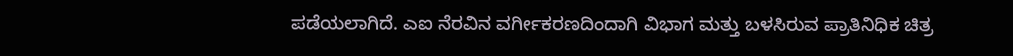ಪಡೆಯಲಾಗಿದೆ. ಎಐ ನೆರವಿನ ವರ್ಗೀಕರಣದಿಂದಾಗಿ ವಿಭಾಗ ಮತ್ತು ಬಳಸಿರುವ ಪ್ರಾತಿನಿಧಿಕ ಚಿತ್ರ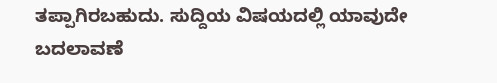ತಪ್ಪಾಗಿರಬಹುದು. ಸುದ್ದಿಯ ವಿಷಯದಲ್ಲಿ ಯಾವುದೇ ಬದಲಾವಣೆ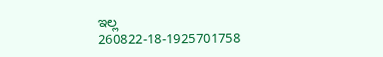ಇಲ್ಲ
260822-18-1925701758